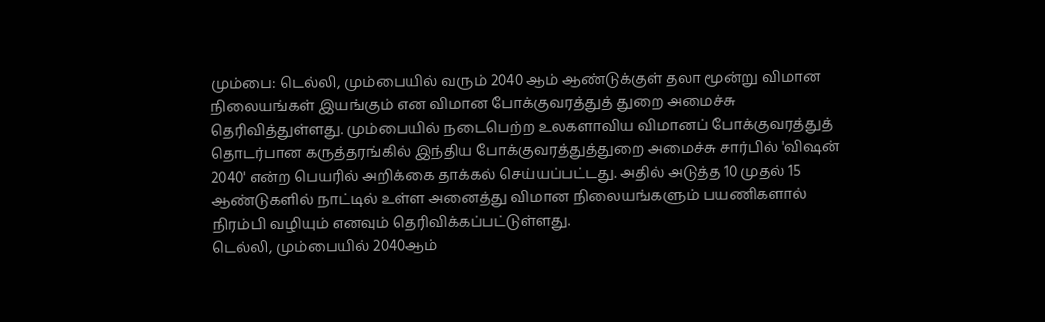மும்பை: டெல்லி, மும்பையில் வரும் 2040 ஆம் ஆண்டுக்குள் தலா மூன்று விமான நிலையங்கள் இயங்கும் என விமான போக்குவரத்துத் துறை அமைச்சு தெரிவித்துள்ளது. மும்பையில் நடைபெற்ற உலகளாவிய விமானப் போக்குவரத்துத் தொடர்பான கருத்தரங்கில் இந்திய போக்குவரத்துத்துறை அமைச்சு சார்பில் 'விஷன் 2040' என்ற பெயரில் அறிக்கை தாக்கல் செய்யப்பட்டது. அதில் அடுத்த 10 முதல் 15 ஆண்டுகளில் நாட்டில் உள்ள அனைத்து விமான நிலையங்களும் பயணிகளால் நிரம்பி வழியும் எனவும் தெரிவிக்கப்பட்டுள்ளது.
டெல்லி, மும்பையில் 2040ஆம்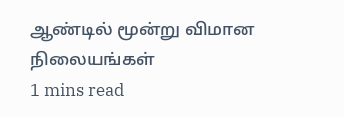ஆண்டில் மூன்று விமான நிலையங்கள்
1 mins read